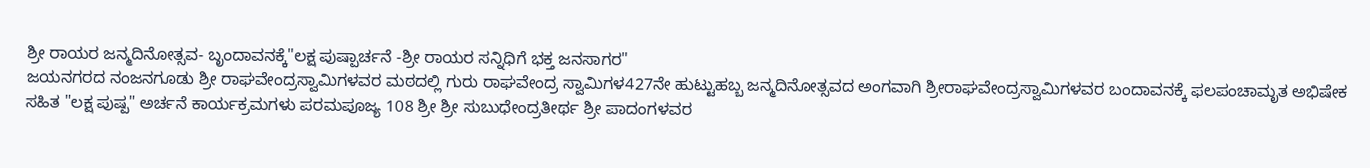ಶ್ರೀ ರಾಯರ ಜನ್ಮದಿನೋತ್ಸವ- ಬೃಂದಾವನಕ್ಕೆ"ಲಕ್ಷ ಪುಷ್ಪಾರ್ಚನೆ -ಶ್ರೀ ರಾಯರ ಸನ್ನಿಧಿಗೆ ಭಕ್ತ ಜನಸಾಗರ"
ಜಯನಗರದ ನಂಜನಗೂಡು ಶ್ರೀ ರಾಘವೇಂದ್ರಸ್ವಾಮಿಗಳವರ ಮಠದಲ್ಲಿ ಗುರು ರಾಘವೇಂದ್ರ ಸ್ವಾಮಿಗಳ427ನೇ ಹುಟ್ಟುಹಬ್ಬ ಜನ್ಮದಿನೋತ್ಸವದ ಅಂಗವಾಗಿ ಶ್ರೀರಾಘವೇಂದ್ರಸ್ವಾಮಿಗಳವರ ಬಂದಾವನಕ್ಕೆ ಫಲಪಂಚಾಮೃತ ಅಭಿಷೇಕ ಸಹಿತ "ಲಕ್ಷ ಪುಷ್ಪ" ಅರ್ಚನೆ ಕಾರ್ಯಕ್ರಮಗಳು ಪರಮಪೂಜ್ಯ 108 ಶ್ರೀ ಶ್ರೀ ಸುಬುಧೇಂದ್ರತೀರ್ಥ ಶ್ರೀ ಪಾದಂಗಳವರ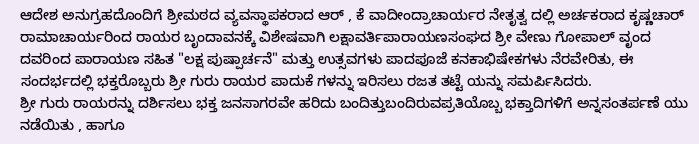ಆದೇಶ ಅನುಗ್ರಹದೊಂದಿಗೆ ಶ್ರೀಮಠದ ವ್ಯವಸ್ಥಾಪಕರಾದ ಆರ್ , ಕೆ ವಾದೀಂದ್ರಾಚಾರ್ಯರ ನೇತೃತ್ವ ದಲ್ಲಿ ಅರ್ಚಕರಾದ ಕೃಷ್ಣಚಾರ್ ರಾಮಾಚಾರ್ಯರಿಂದ ರಾಯರ ಬೃಂದಾವನಕ್ಕೆ ವಿಶೇಷವಾಗಿ ಲಕ್ಷಾವರ್ತಿಪಾರಾಯಣಸಂಘದ ಶ್ರೀ ವೇಣು ಗೋಪಾಲ್ ವೃಂದ ದವರಿಂದ ಪಾರಾಯಣ ಸಹಿತ "ಲಕ್ಷ ಪುಷ್ಪಾರ್ಚನೆ" ಮತ್ತು ಉತ್ಸವಗಳು ಪಾದಪೂಜೆ ಕನಕಾಭಿಷೇಕಗಳು ನೆರವೇರಿತು, ಈ ಸಂದರ್ಭದಲ್ಲಿ ಭಕ್ತರೊಬ್ಬರು ಶ್ರೀ ಗುರು ರಾಯರ ಪಾದುಕೆ ಗಳನ್ನು ಇರಿಸಲು ರಜತ ತಟ್ಟೆ ಯನ್ನು ಸಮರ್ಪಿಸಿದರು.
ಶ್ರೀ ಗುರು ರಾಯರನ್ನು ದರ್ಶಿಸಲು ಭಕ್ತ ಜನಸಾಗರವೇ ಹರಿದು ಬಂದಿತ್ತುಬಂದಿರುವಪ್ರತಿಯೊಬ್ಬ ಭಕ್ತಾದಿಗಳಿಗೆ ಅನ್ನಸಂತರ್ಪಣೆ ಯು ನಡೆಯಿತು , ಹಾಗೂ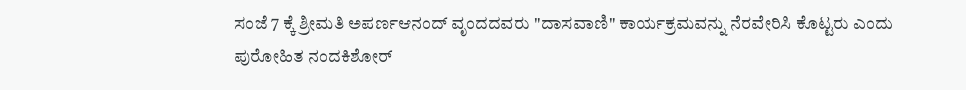ಸಂಜೆ 7 ಕ್ಕೆ ಶ್ರೀಮತಿ ಅಪರ್ಣಆನಂದ್ ವೃಂದದವರು "ದಾಸವಾಣಿ" ಕಾರ್ಯಕ್ರಮವನ್ನು ನೆರವೇರಿಸಿ ಕೊಟ್ಟರು ಎಂದು ಪುರೋಹಿತ ನಂದಕಿಶೋರ್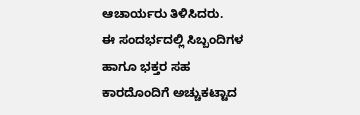ಆಚಾರ್ಯರು ತಿಳಿಸಿದರು.
ಈ ಸಂದರ್ಭದಲ್ಲಿ ಸಿಬ್ಬಂದಿಗಳ ಹಾಗೂ ಭಕ್ತರ ಸಹ ಕಾರದೊಂದಿಗೆ ಅಚ್ಚುಕಟ್ಟಾದ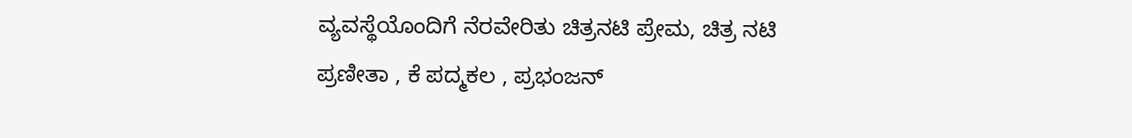ವ್ಯವಸ್ಥೆಯೊಂದಿಗೆ ನೆರವೇರಿತು ಚಿತ್ರನಟಿ ಪ್ರೇಮ, ಚಿತ್ರ ನಟಿ ಪ್ರಣೀತಾ , ಕೆ ಪದ್ಮಕಲ , ಪ್ರಭಂಜನ್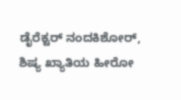ಡೈರೆಕ್ಟರ್ ನಂದಕಿಶೋರ್, ಶಿಷ್ಯ ಖ್ಯಾತಿಯ ಹೀರೋ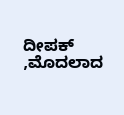ದೀಪಕ್ ,ಮೊದಲಾದ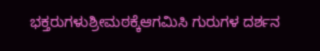ಭಕ್ತರುಗಳುಶ್ರೀಮಠಕ್ಕೆಆಗಮಿಸಿ ಗುರುಗಳ ದರ್ಶನ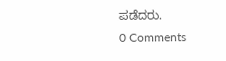ಪಡೆದರು.
0 Comments